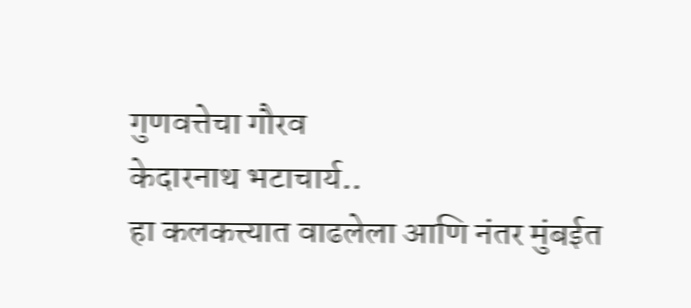गुणवत्तेचा गौरव
केदारनाथ भटाचार्य..
हा कलकत्त्यात वाढलेला आणि नंतर मुंबईत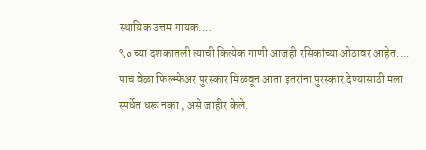स्थायिक उत्तम गायक....
९० च्या दशकातली त्याची कित्येक गाणी आजही रसिकांच्या ओठावर आहेत....
पाच वेळा फिल्म्फेअर पुरस्कार मिळवून आता इतरांना पुरस्कार देण्यासाठी मला स्पर्धेत धरू नका , असे जाहीर केले.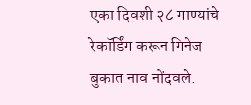एका दिवशी २८ गाण्यांचे रेकॉर्डिंग करून गिनेज बुकात नाव नोंदवले.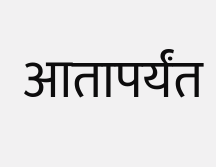आतापर्यंत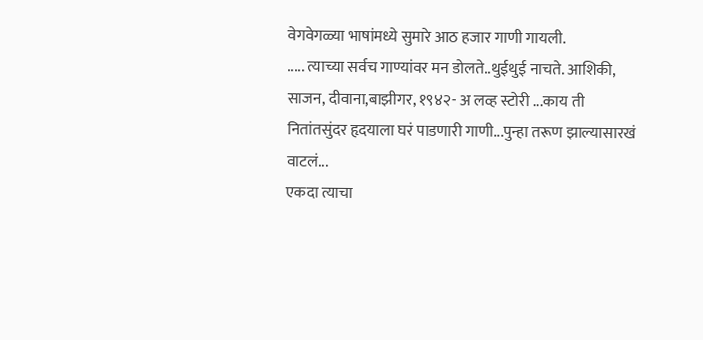वेगवेगळ्या भाषांमध्ये सुमारे आठ हजार गाणी गायली.
..... त्याच्या सर्वच गाण्यांवर मन डोलते..थुईथुई नाचते. आशिकी, साजन, दीवाना,बाझीगर, १९४२- अ लव्ह स्टोरी ...काय ती नितांतसुंदर हृदयाला घरं पाडणारी गाणी...पुन्हा तरूण झाल्यासारखं वाटलं...
एकदा त्याचा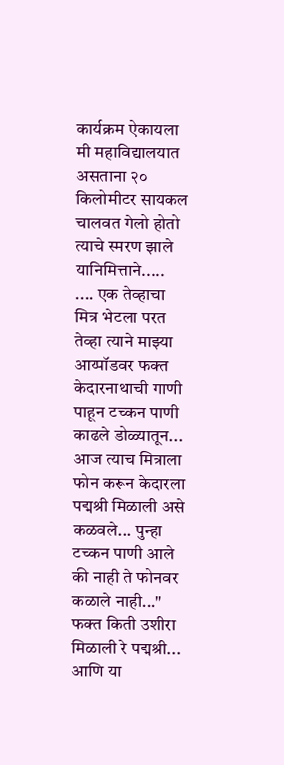कार्यक्रम ऐकायला मी महाविद्यालयात असताना २० किलोमीटर सायकल चालवत गेलो होतो त्याचे स्मरण झाले यानिमित्ताने.....
.... एक तेव्हाचा मित्र भेटला परत तेव्हा त्याने माझ्या आय्पॉडवर फक्त केदारनाथाची गाणी पाहून टच्कन पाणी काढले डोळ्यातून...
आज त्याच मित्राला फोन करून केदारला पद्मश्री मिळाली असे कळवले... पुन्हा टच्कन पाणी आले की नाही ते फोनवर कळाले नाही..." फक्त किती उशीरा मिळाली रे पद्मश्री... आणि या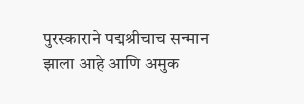पुरस्काराने पद्मश्रीचाच सन्मान झाला आहे आणि अमुक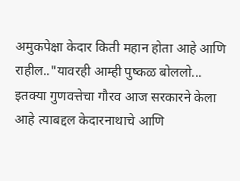अमुकपेक्षा केदार किती महान होता आहे आणि राहील.."यावरही आम्ही पुष्कळ बोललो...
इतक्या गुणवत्तेचा गौरव आज सरकारने केला आहे त्याबद्दल केदारनाथाचे आणि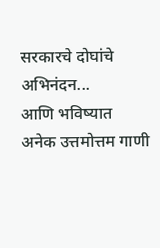सरकारचे दोघांचे अभिनंदन...
आणि भविष्यात अनेक उत्तमोत्तम गाणी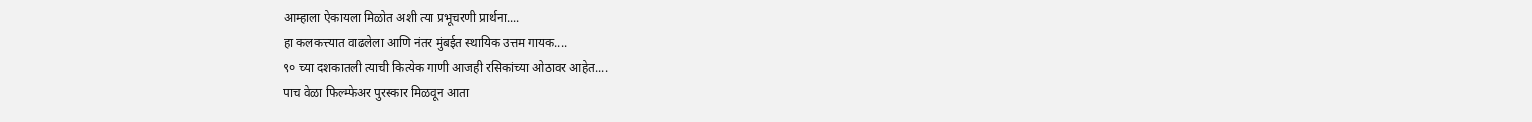आम्हाला ऐकायला मिळोत अशी त्या प्रभूचरणी प्रार्थना....
हा कलकत्त्यात वाढलेला आणि नंतर मुंबईत स्थायिक उत्तम गायक....
९० च्या दशकातली त्याची कित्येक गाणी आजही रसिकांच्या ओठावर आहेत....
पाच वेळा फिल्म्फेअर पुरस्कार मिळवून आता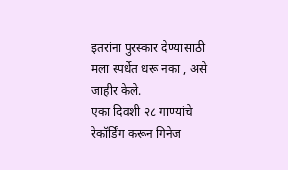इतरांना पुरस्कार देण्यासाठी मला स्पर्धेत धरू नका , असे जाहीर केले.
एका दिवशी २८ गाण्यांचे रेकॉर्डिंग करून गिनेज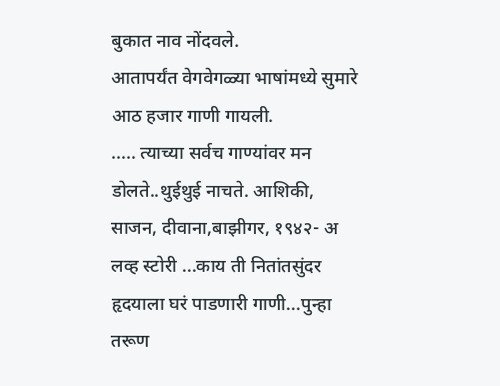बुकात नाव नोंदवले.
आतापर्यंत वेगवेगळ्या भाषांमध्ये सुमारे आठ हजार गाणी गायली.
..... त्याच्या सर्वच गाण्यांवर मन डोलते..थुईथुई नाचते. आशिकी, साजन, दीवाना,बाझीगर, १९४२- अ लव्ह स्टोरी ...काय ती नितांतसुंदर हृदयाला घरं पाडणारी गाणी...पुन्हा तरूण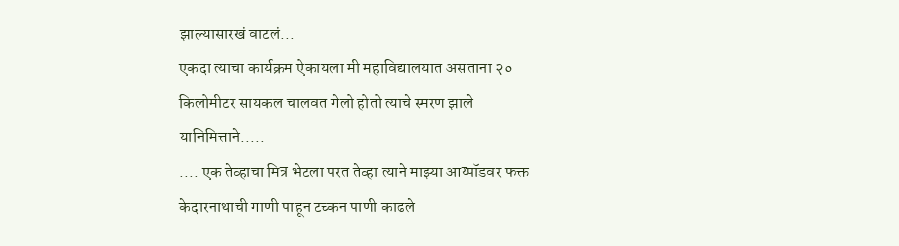झाल्यासारखं वाटलं...
एकदा त्याचा कार्यक्रम ऐकायला मी महाविद्यालयात असताना २० किलोमीटर सायकल चालवत गेलो होतो त्याचे स्मरण झाले यानिमित्ताने.....
.... एक तेव्हाचा मित्र भेटला परत तेव्हा त्याने माझ्या आय्पॉडवर फक्त केदारनाथाची गाणी पाहून टच्कन पाणी काढले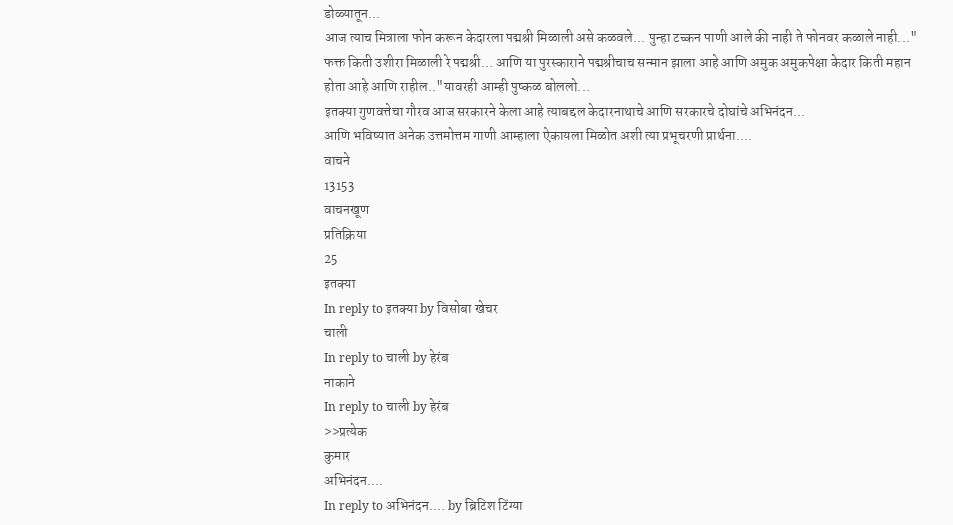डोळ्यातून...
आज त्याच मित्राला फोन करून केदारला पद्मश्री मिळाली असे कळवले... पुन्हा टच्कन पाणी आले की नाही ते फोनवर कळाले नाही..." फक्त किती उशीरा मिळाली रे पद्मश्री... आणि या पुरस्काराने पद्मश्रीचाच सन्मान झाला आहे आणि अमुक अमुकपेक्षा केदार किती महान होता आहे आणि राहील.."यावरही आम्ही पुष्कळ बोललो...
इतक्या गुणवत्तेचा गौरव आज सरकारने केला आहे त्याबद्दल केदारनाथाचे आणि सरकारचे दोघांचे अभिनंदन...
आणि भविष्यात अनेक उत्तमोत्तम गाणी आम्हाला ऐकायला मिळोत अशी त्या प्रभूचरणी प्रार्थना....
वाचने
13153
वाचनखूण
प्रतिक्रिया
25
इतक्या
In reply to इतक्या by विसोबा खेचर
चाली
In reply to चाली by हेरंब
नाकाने
In reply to चाली by हेरंब
>>प्रत्येक
कुमार
अभिनंदन....
In reply to अभिनंदन.... by ब्रिटिश टिंग्या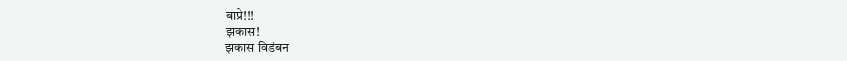बाप्रे!!!
झकास!
झकास विडंबन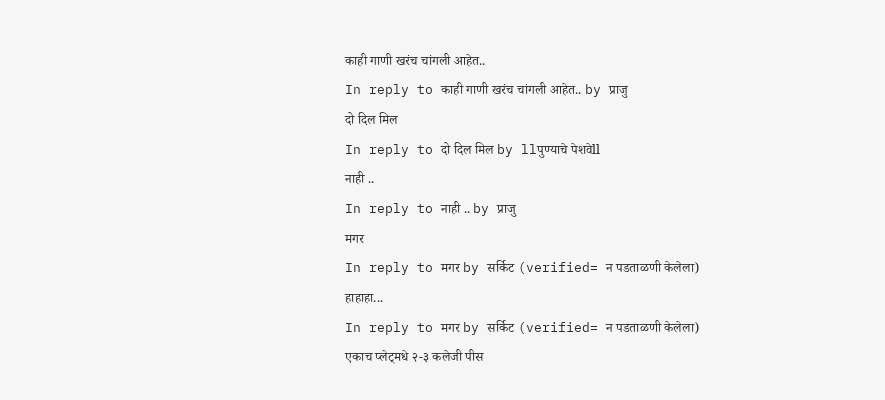काही गाणी खरंच चांगली आहेत..
In reply to काही गाणी खरंच चांगली आहेत.. by प्राजु
दो दिल मिल
In reply to दो दिल मिल by llपुण्याचे पेशवेll
नाही ..
In reply to नाही .. by प्राजु
मगर
In reply to मगर by सर्किट (verified= न पडताळणी केलेला)
हाहाहा...
In reply to मगर by सर्किट (verified= न पडताळणी केलेला)
एकाच प्लेट्मधे २-३ कलेजी पीस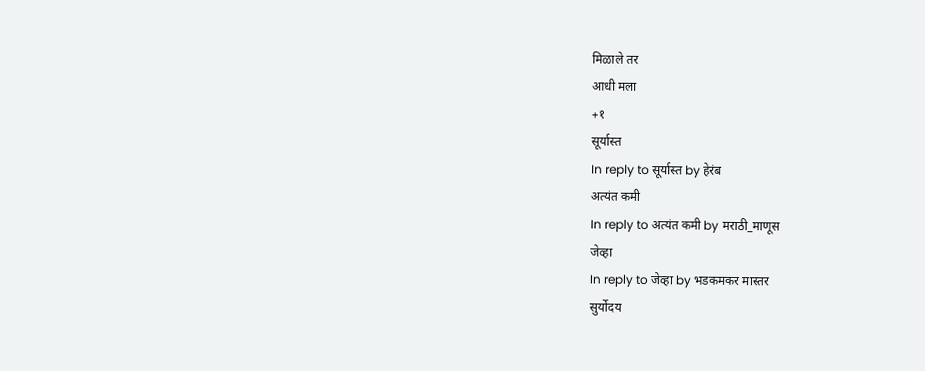मिळाले तर
आधी मला
+१
सूर्यास्त
In reply to सूर्यास्त by हेरंब
अत्यंत कमी
In reply to अत्यंत कमी by मराठी_माणूस
जेव्हा
In reply to जेव्हा by भडकमकर मास्तर
सुर्योदय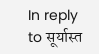In reply to सूर्यास्त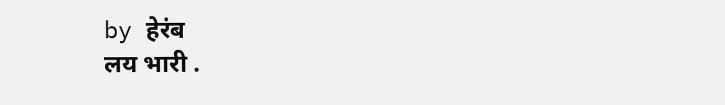by हेरंब
लय भारी .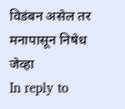विडंबन असेल तर मनापासून निषेध
जेव्हा
In reply to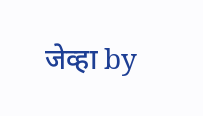जेव्हा by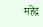महेंद्र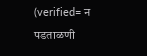(verified= न पडताळणी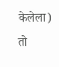केलेला)
तो